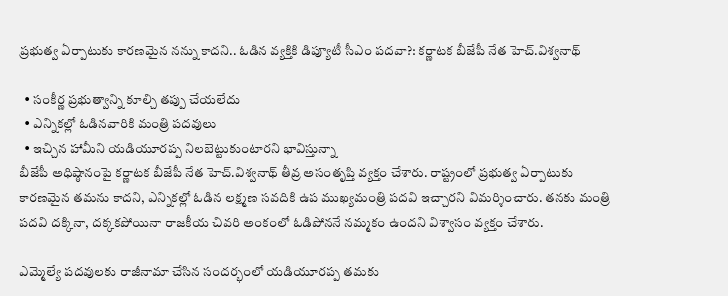ప్రభుత్వ ఏర్పాటుకు కారణమైన నన్ను కాదని.. ఓడిన వ్యక్తికి డిప్యూటీ సీఎం పదవా?: కర్ణాటక బీజేపీ నేత హెచ్.విశ్వనాథ్

  • సంకీర్ణ ప్రభుత్వాన్ని కూల్చి తప్పు చేయలేదు
  • ఎన్నికల్లో ఓడినవారికి మంత్రి పదవులు
  • ఇచ్చిన హామీని యడియూరప్ప నిలబెట్టుకుంటారని భావిస్తున్నా
బీజేపీ అధిష్ఠానంపై కర్ణాటక బీజేపీ నేత హెచ్.విశ్వనాథ్ తీవ్ర అసంతృప్తి వ్యక్తం చేశారు. రాష్ట్రంలో ప్రభుత్వ ఏర్పాటుకు కారణమైన తమను కాదని, ఎన్నికల్లో ఓడిన లక్ష్మణ సవదికి ఉప ముఖ్యమంత్రి పదవి ఇచ్చారని విమర్శించారు. తనకు మంత్రి పదవి దక్కినా, దక్కకపోయినా రాజకీయ చివరి అంకంలో ఓడిపోననే నమ్మకం ఉందని విశ్వాసం వ్యక్తం చేశారు.

ఎమ్మెల్యే పదవులకు రాజీనామా చేసిన సందర్భంలో యడియూరప్ప తమకు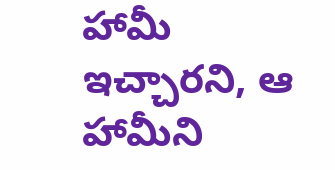హామీ ఇచ్చారని, ఆ హామీని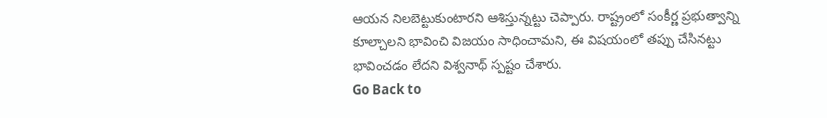ఆయన నిలబెట్టుకుంటారని ఆశిస్తున్నట్టు చెప్పారు. రాష్ట్రంలో సంకీర్ణ ప్రభుత్వాన్ని కూల్చాలని భావించి విజయం సాధించామని, ఈ విషయంలో తప్పు చేసినట్టు భావించడం లేదని విశ్వనాథ్ స్పష్టం చేశారు.
Go Back to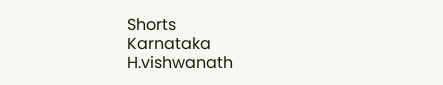Shorts
Karnataka
H.vishwanath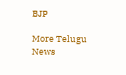BJP

More Telugu News